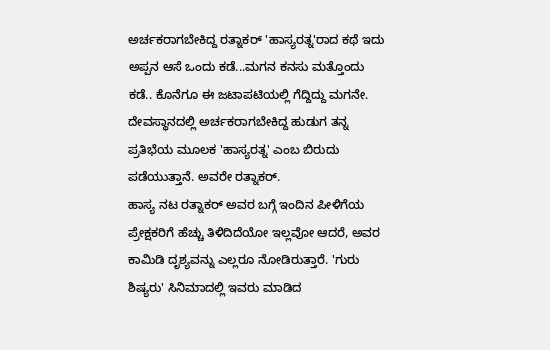ಅರ್ಚಕರಾಗಬೇಕಿದ್ದ ರತ್ನಾಕರ್ 'ಹಾಸ್ಯರತ್ನ'ರಾದ ಕಥೆ ಇದು
ಅಪ್ಪನ ಆಸೆ ಒಂದು ಕಡೆ...ಮಗನ ಕನಸು ಮತ್ತೊಂದು ಕಡೆ.. ಕೊನೆಗೂ ಈ ಜಟಾಪಟಿಯಲ್ಲಿ ಗೆದ್ದಿದ್ದು ಮಗನೇ. ದೇವಸ್ಥಾನದಲ್ಲಿ ಅರ್ಚಕರಾಗಬೇಕಿದ್ದ ಹುಡುಗ ತನ್ನ ಪ್ರತಿಭೆಯ ಮೂಲಕ 'ಹಾಸ್ಯರತ್ನ' ಎಂಬ ಬಿರುದು ಪಡೆಯುತ್ತಾನೆ. ಅವರೇ ರತ್ನಾಕರ್.
ಹಾಸ್ಯ ನಟ ರತ್ನಾಕರ್ ಅವರ ಬಗ್ಗೆ ಇಂದಿನ ಪೀಳಿಗೆಯ ಪ್ರೇಕ್ಷಕರಿಗೆ ಹೆಚ್ಚು ತಿಳಿದಿದೆಯೋ ಇಲ್ಲವೋ ಆದರೆ, ಅವರ ಕಾಮಿಡಿ ದೃಶ್ಯವನ್ನು ಎಲ್ಲರೂ ನೋಡಿರುತ್ತಾರೆ. 'ಗುರು ಶಿಷ್ಯರು' ಸಿನಿಮಾದಲ್ಲಿ ಇವರು ಮಾಡಿದ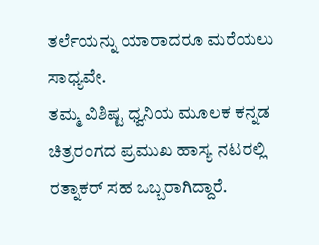ತರ್ಲೆಯನ್ನು ಯಾರಾದರೂ ಮರೆಯಲು ಸಾಧ್ಯವೇ.
ತಮ್ಮ ವಿಶಿಷ್ಟ ಧ್ವನಿಯ ಮೂಲಕ ಕನ್ನಡ ಚಿತ್ರರಂಗದ ಪ್ರಮುಖ ಹಾಸ್ಯ ನಟರಲ್ಲಿ ರತ್ನಾಕರ್ ಸಹ ಒಬ್ಬರಾಗಿದ್ದಾರೆ.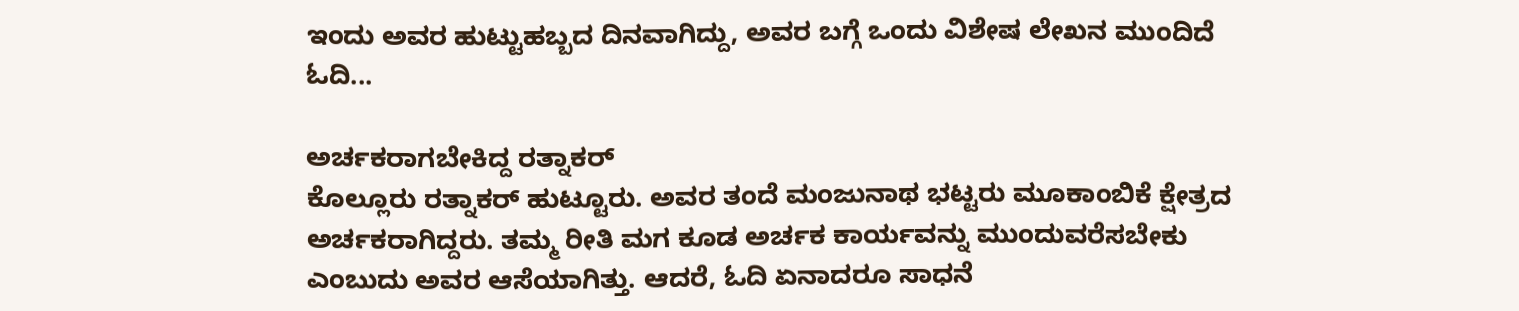ಇಂದು ಅವರ ಹುಟ್ಟುಹಬ್ಬದ ದಿನವಾಗಿದ್ದು, ಅವರ ಬಗ್ಗೆ ಒಂದು ವಿಶೇಷ ಲೇಖನ ಮುಂದಿದೆ ಓದಿ...

ಅರ್ಚಕರಾಗಬೇಕಿದ್ದ ರತ್ನಾಕರ್
ಕೊಲ್ಲೂರು ರತ್ನಾಕರ್ ಹುಟ್ಟೂರು. ಅವರ ತಂದೆ ಮಂಜುನಾಥ ಭಟ್ಟರು ಮೂಕಾಂಬಿಕೆ ಕ್ಷೇತ್ರದ ಅರ್ಚಕರಾಗಿದ್ದರು. ತಮ್ಮ ರೀತಿ ಮಗ ಕೂಡ ಅರ್ಚಕ ಕಾರ್ಯವನ್ನು ಮುಂದುವರೆಸಬೇಕು ಎಂಬುದು ಅವರ ಆಸೆಯಾಗಿತ್ತು. ಆದರೆ, ಓದಿ ಏನಾದರೂ ಸಾಧನೆ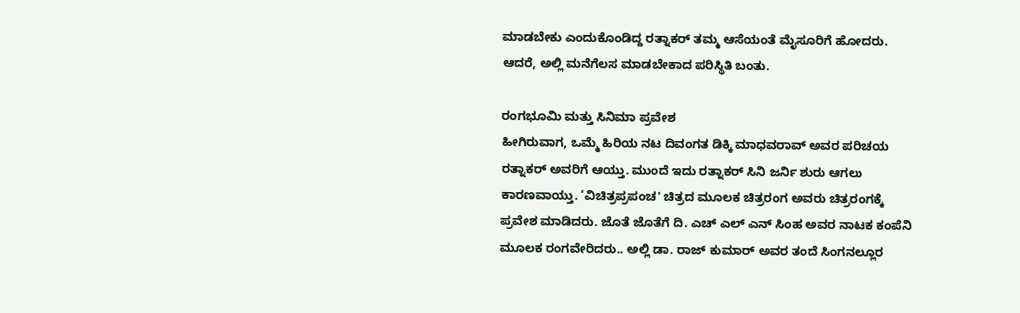ಮಾಡಬೇಕು ಎಂದುಕೊಂಡಿದ್ದ ರತ್ನಾಕರ್ ತಮ್ಮ ಆಸೆಯಂತೆ ಮೈಸೂರಿಗೆ ಹೋದರು. ಆದರೆ, ಅಲ್ಲಿ ಮನೆಗೆಲಸ ಮಾಡಬೇಕಾದ ಪರಿಸ್ಥಿತಿ ಬಂತು.

ರಂಗಭೂಮಿ ಮತ್ತು ಸಿನಿಮಾ ಪ್ರವೇಶ
ಹೀಗಿರುವಾಗ, ಒಮ್ಮೆ ಹಿರಿಯ ನಟ ದಿವಂಗತ ಡಿಕ್ಕಿ ಮಾಧವರಾವ್ ಅವರ ಪರಿಚಯ ರತ್ನಾಕರ್ ಅವರಿಗೆ ಆಯ್ತು. ಮುಂದೆ ಇದು ರತ್ನಾಕರ್ ಸಿನಿ ಜರ್ನಿ ಶುರು ಆಗಲು ಕಾರಣವಾಯ್ತು. ‘ವಿಚಿತ್ರಪ್ರಪಂಚ' ಚಿತ್ರದ ಮೂಲಕ ಚಿತ್ರರಂಗ ಅವರು ಚಿತ್ರರಂಗಕ್ಕೆ ಪ್ರವೇಶ ಮಾಡಿದರು. ಜೊತೆ ಜೊತೆಗೆ ದಿ. ಎಚ್ ಎಲ್ ಎನ್ ಸಿಂಹ ಅವರ ನಾಟಕ ಕಂಪೆನಿ ಮೂಲಕ ರಂಗವೇರಿದರು.. ಅಲ್ಲಿ ಡಾ. ರಾಜ್ ಕುಮಾರ್ ಅವರ ತಂದೆ ಸಿಂಗನಲ್ಲೂರ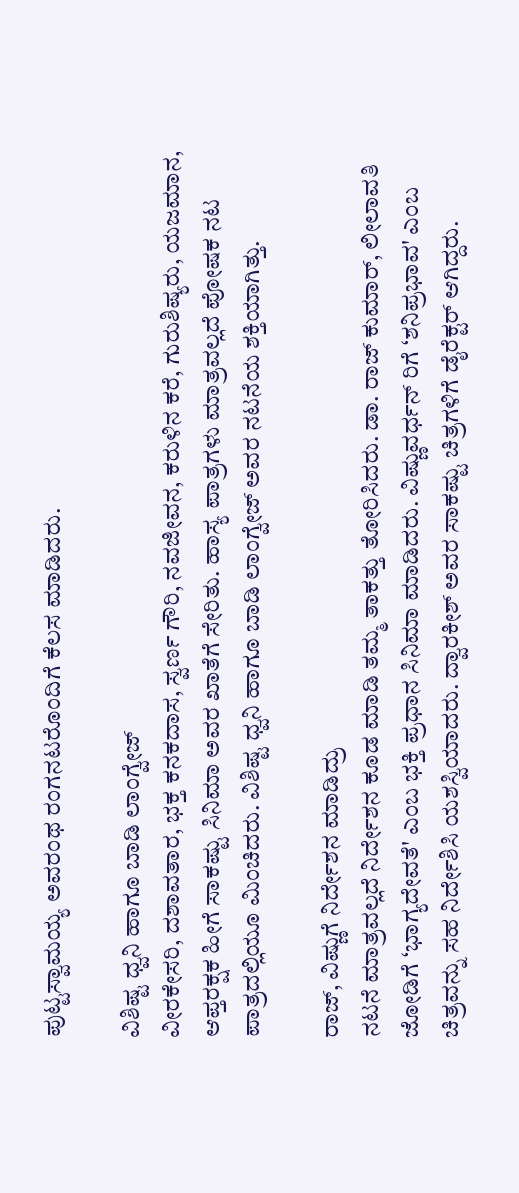ಪುಟ್ಟಸ್ವಾಮಯ್ಯ ಅವರಂಥ ರಂಗನಟರೊಂದಿಗೆ ಕೆಲಸ ಮಾಡಿದರು.

ವಿಶಿಷ್ಟ ಧ್ವನಿ ಹಾಗೂ ಬಾಡಿ ಲಾಂಗ್ವೇಜ್
ವೀರಕೇಸರಿ, ದಶಾವತಾರ, ಭಕ್ತ ಕನಕದಾಸ, ಸ್ವರ್ಣ ಗೌರಿ, ನವಜೀವನ, ಕರುಳಿನ ಕರೆ, ಗುರುಶಿಷ್ಯರು, ಯಜಮಾನ, ಆಪ್ತರಕ್ಷಕ ಹೀಗೆ ಸಾಕಷ್ಟು ಸಿನಿಮಾ ಅವರ ಖಾತೆಗೆ ಸೇರಿತು. ಹಾಸ್ಯ ಪಾತ್ರಗಳು ಮಾತ್ರವಲ್ಲದೆ ಪೋಷಕ ನಟ ಪಾತ್ರದಲ್ಲಿಯೂ ಮಿಂಚಿದರು. ವಿಶಿಷ್ಟ ಧ್ವನಿ ಹಾಗೂ ಬಾಡಿ ಲಾಂಗ್ವೇಜ್ ಅವರ ನಟನೆಯ ಶಕ್ತಿಯಾಗಿತ್ತು.

ರಾಜ್, ವಿಷ್ಣುಗೆ ನಿರ್ದೇಶನ ಮಾಡಿದ್ರು
ನಟನೆ ಮಾತ್ರವಲ್ಲದೆ ನಿರ್ದೇಶನ ಕೂಡ ಮಾಡಿ ತಮ್ಮ ತಾಕತ್ತು ತೋರಿಸಿದರು. ಡಾ. ರಾಜ್ ಕುಮಾರ್, ಲೀಲಾವತಿ ಜೋಡಿಗೆ ‘ಭಾಗ್ಯದೇವತೆ' ಎಂಬ ಭಕ್ತಿ ಪ್ರಧಾನ ಸಿನಿಮಾ ಮಾಡಿದರು. ವಿಷ್ಣುವರ್ಧನ್ ರಿಗೆ ‘ಶನಿಪ್ರಭಾವ' ಎಂಬ ಚಿತ್ರವನ್ನು ಸಹ ನಿರ್ದೇಶಿಸಿ ಯಶಸ್ವಿಯಾದರು. ದ್ವಾರಕೀಶ್ ಅವರ ಸಾಕಷ್ಟು ಚಿತ್ರಗಳಿಗೆ ಡೈರೆಕ್ಟರ್ ಆಗಿದ್ದರು.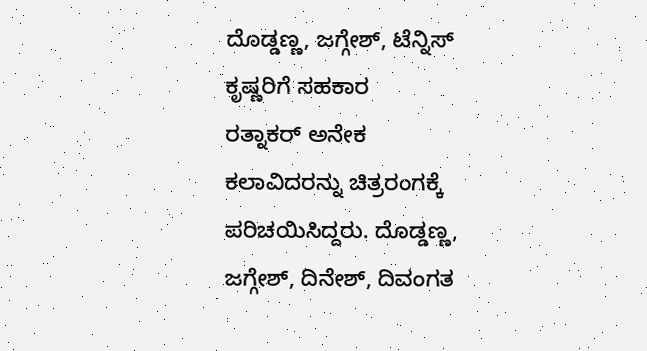ದೊಡ್ಡಣ್ಣ, ಜಗ್ಗೇಶ್, ಟೆನ್ನಿಸ್ ಕೃಷ್ಣರಿಗೆ ಸಹಕಾರ
ರತ್ನಾಕರ್ ಅನೇಕ ಕಲಾವಿದರನ್ನು ಚಿತ್ರರಂಗಕ್ಕೆ ಪರಿಚಯಿಸಿದ್ದರು. ದೊಡ್ಡಣ್ಣ, ಜಗ್ಗೇಶ್, ದಿನೇಶ್, ದಿವಂಗತ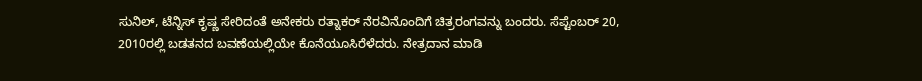ಸುನಿಲ್, ಟೆನ್ನಿಸ್ ಕೃಷ್ಣ ಸೇರಿದಂತೆ ಅನೇಕರು ರತ್ನಾಕರ್ ನೆರವಿನೊಂದಿಗೆ ಚಿತ್ರರಂಗವನ್ನು ಬಂದರು. ಸೆಪ್ಟೆಂಬರ್ 20, 2010ರಲ್ಲಿ ಬಡತನದ ಬವಣೆಯಲ್ಲಿಯೇ ಕೊನೆಯೂಸಿರೆಳೆದರು. ನೇತ್ರದಾನ ಮಾಡಿ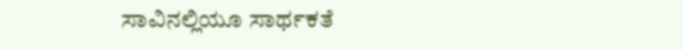ಸಾವಿನಲ್ಲಿಯೂ ಸಾರ್ಥಕತೆ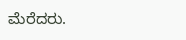ಮೆರೆದರು.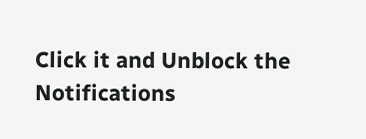Click it and Unblock the Notifications